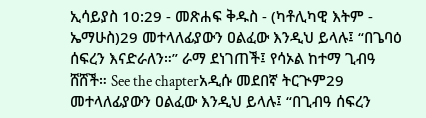ኢሳይያስ 10:29 - መጽሐፍ ቅዱስ - (ካቶሊካዊ እትም - ኤማሁስ)29 መተላለፊያውን ዐልፈው እንዲህ ይላሉ፤ “በጌባዕ ሰፍረን እናድራለን።” ራማ ደነገጠች፤ የሳኦል ከተማ ጊብዓ ሸሸች። See the chapterአዲሱ መደበኛ ትርጒም29 መተላለፊያውን ዐልፈው እንዲህ ይላሉ፤ “በጊብዓ ሰፍረን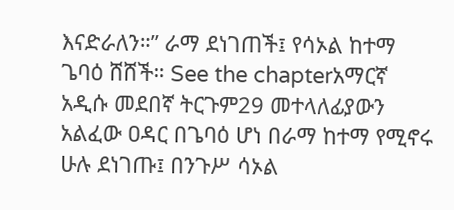እናድራለን።” ራማ ደነገጠች፤ የሳኦል ከተማ ጌባዕ ሸሸች። See the chapterአማርኛ አዲሱ መደበኛ ትርጉም29 መተላለፊያውን አልፈው ዐዳር በጌባዕ ሆነ በራማ ከተማ የሚኖሩ ሁሉ ደነገጡ፤ በንጉሥ ሳኦል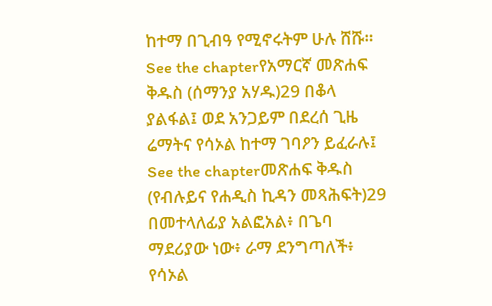ከተማ በጊብዓ የሚኖሩትም ሁሉ ሸሹ። See the chapterየአማርኛ መጽሐፍ ቅዱስ (ሰማንያ አሃዱ)29 በቆላ ያልፋል፤ ወደ አንጋይም በደረሰ ጊዜ ሬማትና የሳኦል ከተማ ገባዖን ይፈራሉ፤ See the chapterመጽሐፍ ቅዱስ (የብሉይና የሐዲስ ኪዳን መጻሕፍት)29 በመተላለፊያ አልፎአል፥ በጌባ ማደሪያው ነው፥ ራማ ደንግጣለች፥ የሳኦል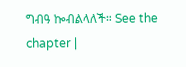ግብዓ ኰብልላለች። See the chapter |